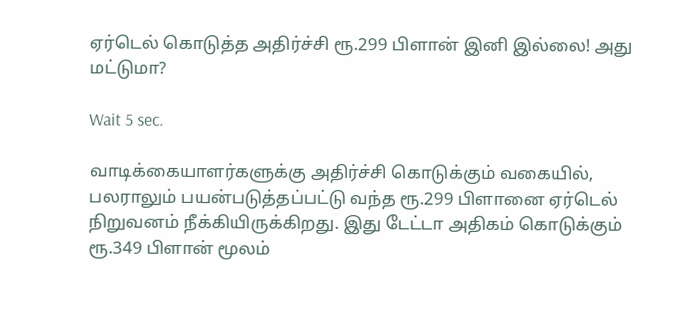ஏர்டெல் கொடுத்த அதிர்ச்சி ரூ.299 பிளான் இனி இல்லை! அது மட்டுமா?

Wait 5 sec.

வாடிக்கையாளர்களுக்கு அதிர்ச்சி கொடுக்கும் வகையில், பலராலும் பயன்படுத்தப்பட்டு வந்த ரூ.299 பிளானை ஏர்டெல் நிறுவனம் நீக்கியிருக்கிறது. இது டேட்டா அதிகம் கொடுக்கும் ரூ.349 பிளான் மூலம்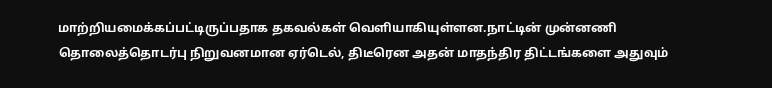மாற்றியமைக்கப்பட்டிருப்பதாக தகவல்கள் வெளியாகியுள்ளன.நாட்டின் முன்னணி தொலைத்தொடர்பு நிறுவனமான ஏர்டெல், திடீரென அதன் மாதந்திர திட்டங்களை அதுவும்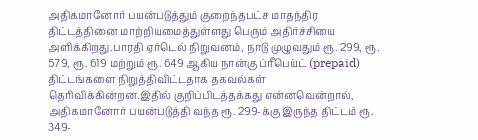அதிகமானோர் பயன்படுத்தும் குறைந்தபட்ச மாதந்திர திட்டத்தினை மாற்றியமைத்துள்ளது பெரும் அதிர்ச்சியை அளிக்கிறது.பாரதி ஏர்டெல் நிறுவனம், நாடு முழுவதும் ரூ. 299, ரூ. 579, ரூ. 619 மற்றும் ரூ. 649 ஆகிய நான்கு ப்ரீபெய்ட் (prepaid) திட்டங்களை நிறுத்திவிட்டதாக தகவல்கள் தெரிவிக்கின்றன.இதில் குறிப்பிடத்தக்கது என்னவென்றால், அதிகமானோர் பயன்படுத்தி வந்த ரூ. 299-க்கு இருந்த திட்டம் ரூ. 349-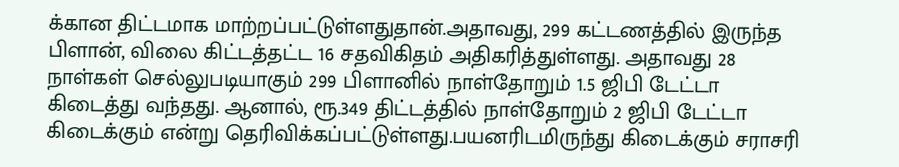க்கான திட்டமாக மாற்றப்பட்டுள்ளதுதான்.அதாவது, 299 கட்டணத்தில் இருந்த பிளான், விலை கிட்டத்தட்ட 16 சதவிகிதம் அதிகரித்துள்ளது. அதாவது 28 நாள்கள் செல்லுபடியாகும் 299 பிளானில் நாள்தோறும் 1.5 ஜிபி டேட்டா கிடைத்து வந்தது. ஆனால், ரூ.349 திட்டத்தில் நாள்தோறும் 2 ஜிபி டேட்டா கிடைக்கும் என்று தெரிவிக்கப்பட்டுள்ளது.பயனரிடமிருந்து கிடைக்கும் சராசரி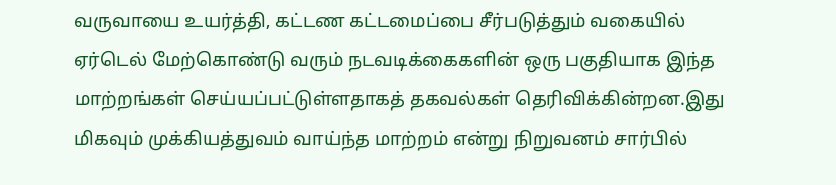வருவாயை உயர்த்தி, கட்டண கட்டமைப்பை சீர்படுத்தும் வகையில் ஏர்டெல் மேற்கொண்டு வரும் நடவடிக்கைகளின் ஒரு பகுதியாக இந்த மாற்றங்கள் செய்யப்பட்டுள்ளதாகத் தகவல்கள் தெரிவிக்கின்றன.இது மிகவும் முக்கியத்துவம் வாய்ந்த மாற்றம் என்று நிறுவனம் சார்பில்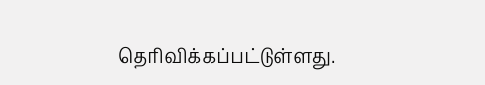தெரிவிக்கப்பட்டுள்ளது.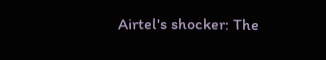Airtel's shocker: The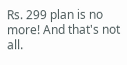Rs. 299 plan is no more! And that's not all.